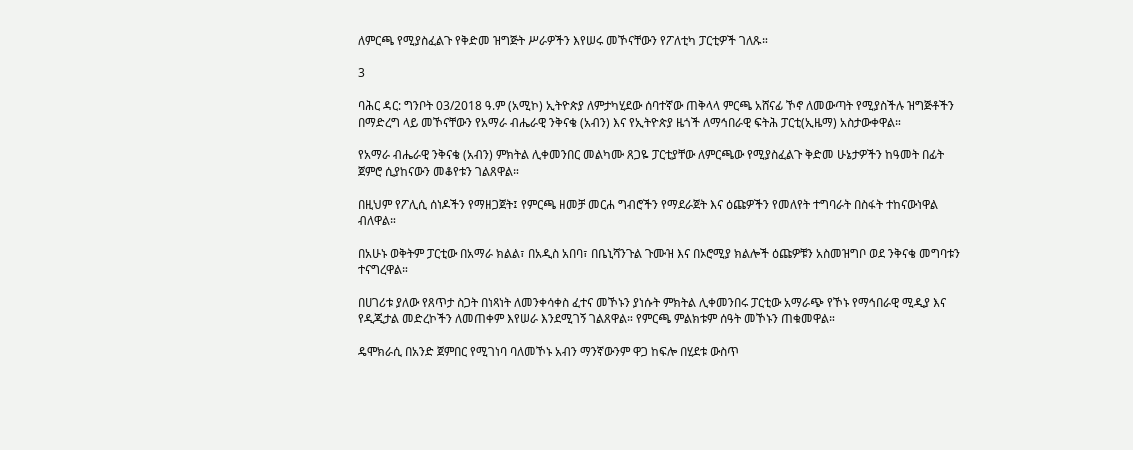ለምርጫ የሚያስፈልጉ የቅድመ ዝግጅት ሥራዎችን እየሠሩ መኾናቸውን የፖለቲካ ፓርቲዎች ገለጹ።

3

ባሕር ዳር: ግንቦት 03/2018 ዓ.ም (አሚኮ) ኢትዮጵያ ለምታካሂደው ሰባተኛው ጠቅላላ ምርጫ አሸናፊ ኾኖ ለመውጣት የሚያስችሉ ዝግጅቶችን በማድረግ ላይ መኾናቸውን የአማራ ብሔራዊ ንቅናቄ (አብን) እና የኢትዮጵያ ዜጎች ለማኅበራዊ ፍትሕ ፓርቲ(ኢዜማ) አስታውቀዋል።

የአማራ ብሔራዊ ንቅናቄ (አብን) ምክትል ሊቀመንበር መልካሙ ጸጋዬ ፓርቲያቸው ለምርጫው የሚያስፈልጉ ቅድመ ሁኔታዎችን ከዓመት በፊት ጀምሮ ሲያከናውን መቆየቱን ገልጸዋል።

በዚህም የፖሊሲ ሰነዶችን የማዘጋጀት፤ የምርጫ ዘመቻ መርሐ ግብሮችን የማደራጀት እና ዕጩዎችን የመለየት ተግባራት በስፋት ተከናውነዋል ብለዋል።

በአሁኑ ወቅትም ፓርቲው በአማራ ክልል፣ በአዲስ አበባ፣ በቤኒሻንጉል ጉሙዝ እና በኦሮሚያ ክልሎች ዕጩዎቹን አስመዝግቦ ወደ ንቅናቄ መግባቱን ተናግረዋል።

በሀገሪቱ ያለው የጸጥታ ስጋት በነጻነት ለመንቀሳቀስ ፈተና መኾኑን ያነሱት ምክትል ሊቀመንበሩ ፓርቲው አማራጭ የኾኑ የማኅበራዊ ሚዲያ እና የዲጂታል መድረኮችን ለመጠቀም እየሠራ እንደሚገኝ ገልጸዋል። የምርጫ ምልክቱም ሰዓት መኾኑን ጠቁመዋል።

ዴሞክራሲ በአንድ ጀምበር የሚገነባ ባለመኾኑ አብን ማንኛውንም ዋጋ ከፍሎ በሂደቱ ውስጥ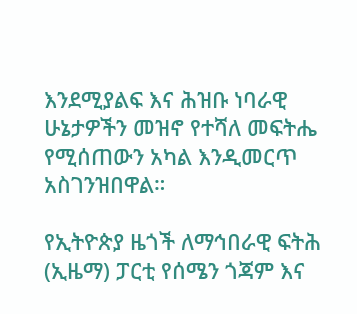እንደሚያልፍ እና ሕዝቡ ነባራዊ ሁኔታዎችን መዝኖ የተሻለ መፍትሔ የሚሰጠውን አካል እንዲመርጥ አስገንዝበዋል።

የኢትዮጵያ ዜጎች ለማኅበራዊ ፍትሕ (ኢዜማ) ፓርቲ የሰሜን ጎጃም እና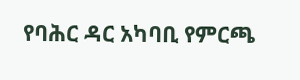የባሕር ዳር አካባቢ የምርጫ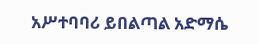አሥተባባሪ ይበልጣል አድማሴ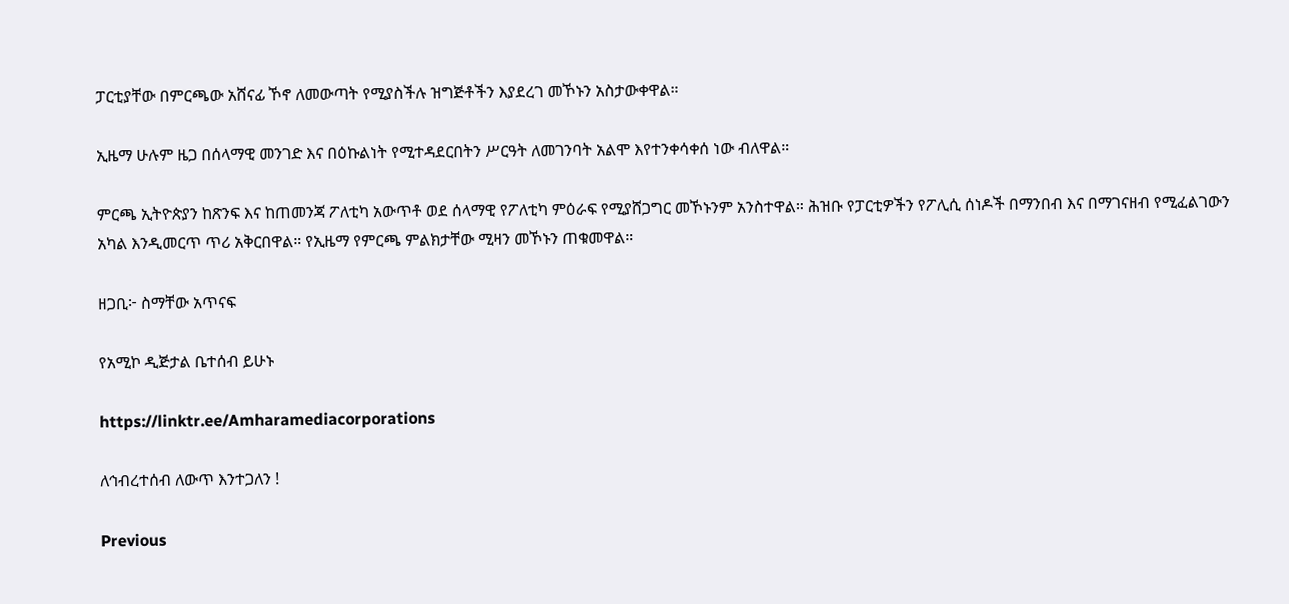ፓርቲያቸው በምርጫው አሸናፊ ኾኖ ለመውጣት የሚያስችሉ ዝግጅቶችን እያደረገ መኾኑን አስታውቀዋል።

ኢዜማ ሁሉም ዜጋ በሰላማዊ መንገድ እና በዕኩልነት የሚተዳደርበትን ሥርዓት ለመገንባት አልሞ እየተንቀሳቀሰ ነው ብለዋል።

ምርጫ ኢትዮጵያን ከጽንፍ እና ከጠመንጃ ፖለቲካ አውጥቶ ወደ ሰላማዊ የፖለቲካ ምዕራፍ የሚያሸጋግር መኾኑንም አንስተዋል። ሕዝቡ የፓርቲዎችን የፖሊሲ ሰነዶች በማንበብ እና በማገናዘብ የሚፈልገውን አካል እንዲመርጥ ጥሪ አቅርበዋል። የኢዜማ የምርጫ ምልክታቸው ሚዛን መኾኑን ጠቁመዋል።

ዘጋቢ፦ ስማቸው አጥናፍ

የአሚኮ ዲጅታል ቤተሰብ ይሁኑ

https://linktr.ee/Amharamediacorporations

ለኅብረተሰብ ለውጥ እንተጋለን !

Previous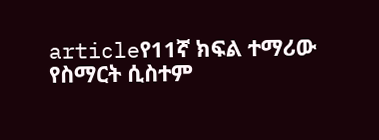articleየ11ኛ ክፍል ተማሪው የስማርት ሲስተም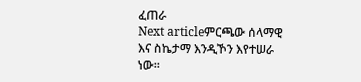ፈጠራ
Next articleምርጫው ሰላማዊ እና ስኬታማ እንዲኾን እየተሠራ ነው።